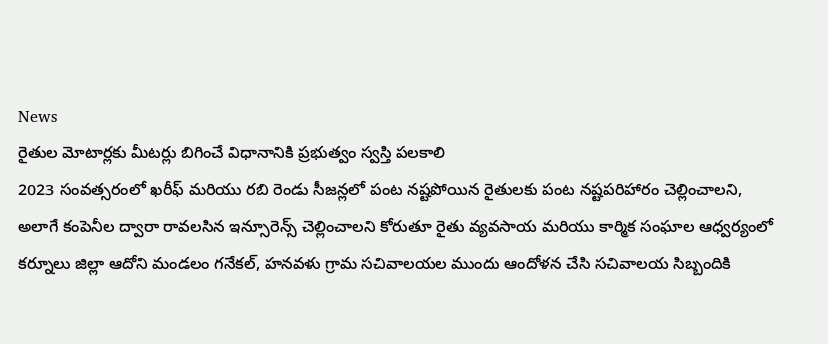News
రైతుల మోటార్లకు మీటర్లు బిగించే విధానానికి ప్రభుత్వం స్వస్తి పలకాలి
2023 సంవత్సరంలో ఖరీఫ్ మరియు రబి రెండు సీజన్లలో పంట నష్టపోయిన రైతులకు పంట నష్టపరిహారం చెల్లించాలని, అలాగే కంపెనీల ద్వారా రావలసిన ఇన్సూరెన్స్ చెల్లించాలని కోరుతూ రైతు వ్యవసాయ మరియు కార్మిక సంఘాల ఆధ్వర్యంలో కర్నూలు జిల్లా ఆదోని మండలం గనేకల్, హనవళు గ్రామ సచివాలయల ముందు ఆందోళన చేసి సచివాలయ సిబ్బందికి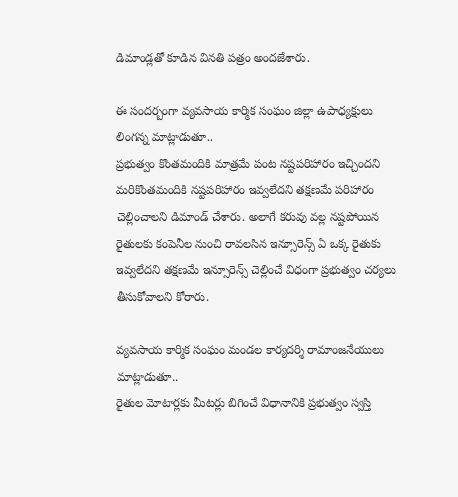డిమాండ్లతో కూడిన వినతి పత్రం అందజేశారు.

ఈ సందర్బంగా వ్యవసాయ కార్మిక సంఘం జిల్లా ఉపాధ్యక్షులు లింగన్న మాట్లాడుతూ..
ప్రభుత్వం కొంతమందికి మాత్రమే పంట నష్టపరిహారం ఇచ్చిందని మరికొంతమందికి నష్టపరిహారం ఇవ్వలేదని తక్షణమే పరిహారం చెల్లించాలని డిమాండ్ చేశారు. అలాగే కరువు వల్ల నష్టపోయిన రైతులకు కంపెనీల నుంచి రావలసిన ఇన్సూరెన్స్ ఏ ఒక్క రైతుకు ఇవ్వలేదని తక్షణమే ఇన్సూరెన్స్ చెల్లించే విధంగా ప్రభుత్వం చర్యలు తీసుకోవాలని కోరారు.

వ్యవసాయ కార్మిక సంఘం మండల కార్యదర్శి రామాంజనేయులు మాట్లాడుతూ..
రైతుల మోటార్లకు మీటర్లు బిగించే విధానానికి ప్రభుత్వం స్వస్తి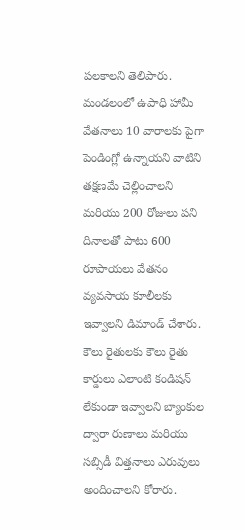పలకాలని తెలిపారు. మండలంలో ఉపాధి హామీ వేతనాలు 10 వారాలకు పైగా పెండింగ్లో ఉన్నాయని వాటిని తక్షణమే చెల్లించాలని మరియు 200 రోజులు పని దినాలతో పాటు 600 రూపాయలు వేతనం వ్యవసాయ కూలీలకు ఇవ్వాలని డిమాండ్ చేశారు. కౌలు రైతులకు కౌలు రైతు కార్డులు ఎలాంటి కండిషన్ లేకుండా ఇవ్వాలని బ్యాంకుల ద్వారా రుణాలు మరియు సబ్సిడీ విత్తనాలు ఎరువులు అందించాలని కోరారు.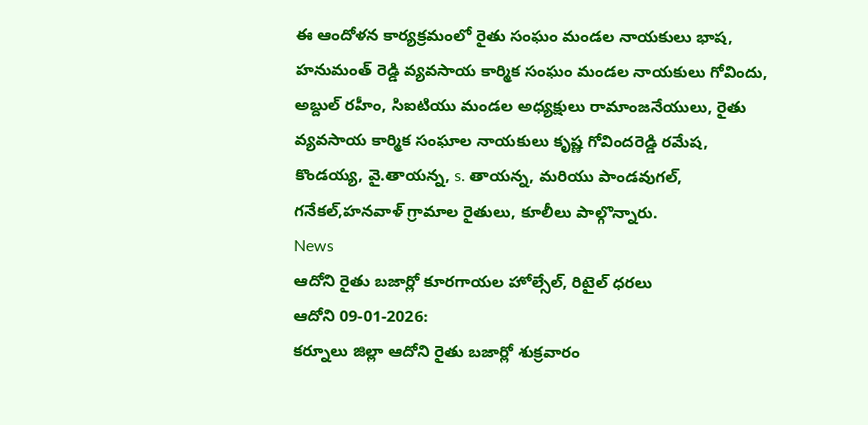ఈ ఆందోళన కార్యక్రమంలో రైతు సంఘం మండల నాయకులు భాష, హనుమంత్ రెడ్డి వ్యవసాయ కార్మిక సంఘం మండల నాయకులు గోవిందు, అబ్దుల్ రహీం, సిఐటియు మండల అధ్యక్షులు రామాంజనేయులు, రైతు వ్యవసాయ కార్మిక సంఘాల నాయకులు కృష్ణ గోవిందరెడ్డి రమేష, కొండయ్య, వై.తాయన్న, s. తాయన్న, మరియు పాండవుగల్, గనేకల్,హనవాళ్ గ్రామాల రైతులు, కూలీలు పాల్గొన్నారు.
News
ఆదోని రైతు బజార్లో కూరగాయల హోల్సేల్, రిటైల్ ధరలు
ఆదోని 09-01-2026:
కర్నూలు జిల్లా ఆదోని రైతు బజార్లో శుక్రవారం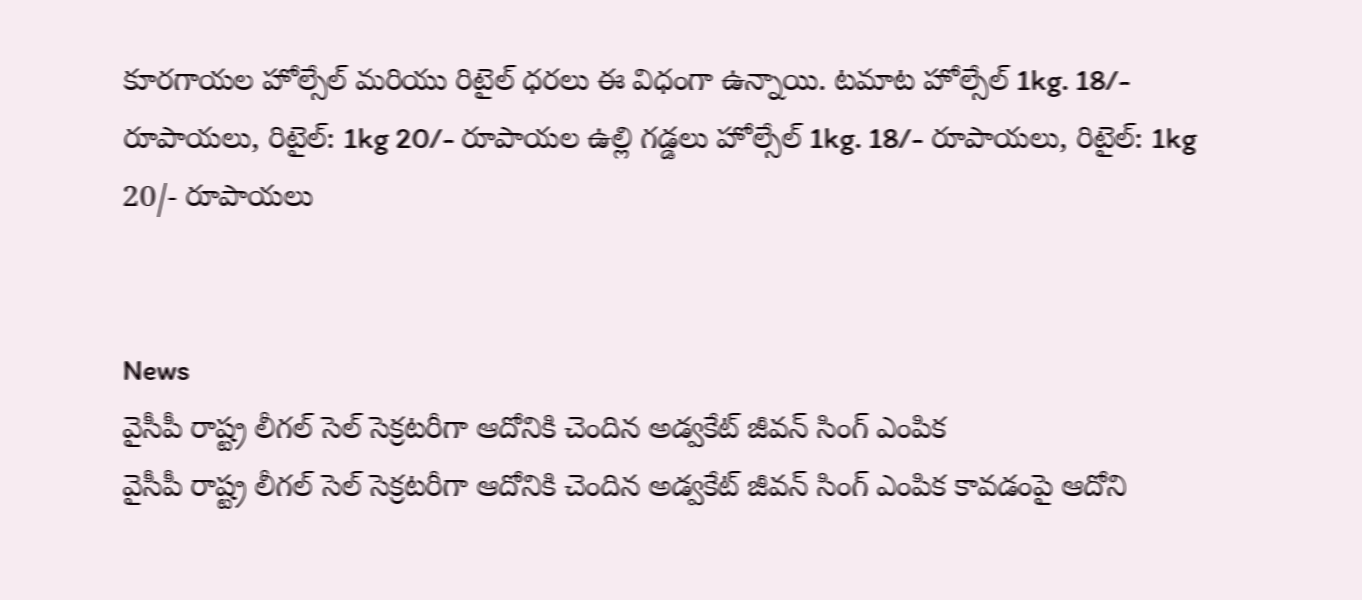కూరగాయల హోల్సేల్ మరియు రిటైల్ ధరలు ఈ విధంగా ఉన్నాయి. టమాట హోల్సేల్ 1kg. 18/- రూపాయలు, రిటైల్: 1kg 20/- రూపాయల ఉల్లి గడ్డలు హోల్సేల్ 1kg. 18/- రూపాయలు, రిటైల్: 1kg 20/- రూపాయలు


News
వైసీపీ రాష్ట్ర లీగల్ సెల్ సెక్రటరీగా ఆదోనికి చెందిన అడ్వకేట్ జీవన్ సింగ్ ఎంపిక
వైసీపీ రాష్ట్ర లీగల్ సెల్ సెక్రటరీగా ఆదోనికి చెందిన అడ్వకేట్ జీవన్ సింగ్ ఎంపిక కావడంపై ఆదోని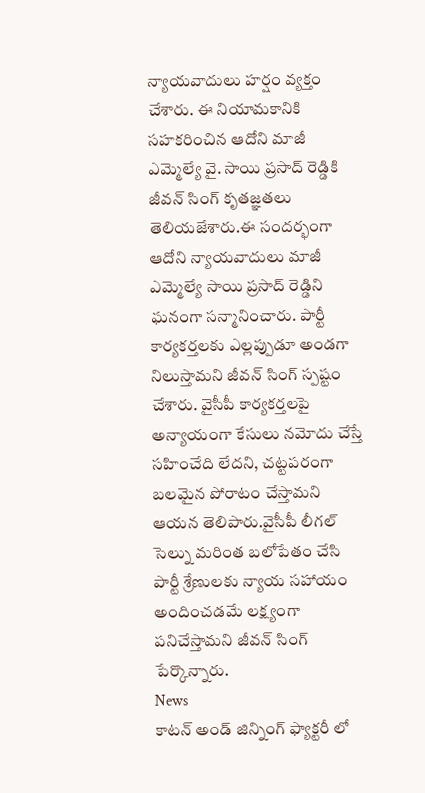న్యాయవాదులు హర్షం వ్యక్తం చేశారు. ఈ నియామకానికి సహకరించిన ఆదోని మాజీ ఎమ్మెల్యే వై. సాయి ప్రసాద్ రెడ్డికి జీవన్ సింగ్ కృతజ్ఞతలు తెలియజేశారు.ఈ సందర్భంగా ఆదోని న్యాయవాదులు మాజీ ఎమ్మెల్యే సాయి ప్రసాద్ రెడ్డిని ఘనంగా సన్మానించారు. పార్టీ కార్యకర్తలకు ఎల్లప్పుడూ అండగా నిలుస్తామని జీవన్ సింగ్ స్పష్టం చేశారు. వైసీపీ కార్యకర్తలపై అన్యాయంగా కేసులు నమోదు చేస్తే సహించేది లేదని, చట్టపరంగా బలమైన పోరాటం చేస్తామని ఆయన తెలిపారు.వైసీపీ లీగల్ సెల్ను మరింత బలోపేతం చేసి పార్టీ శ్రేణులకు న్యాయ సహాయం అందించడమే లక్ష్యంగా పనిచేస్తామని జీవన్ సింగ్ పేర్కొన్నారు.
News
కాటన్ అండ్ జిన్నింగ్ ఫ్యాక్టరీ లో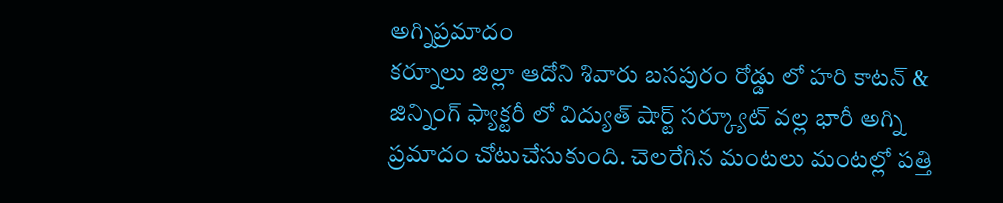అగ్నిప్రమాదం
కర్నూలు జిల్లా ఆదోని శివారు బసపురం రోడ్డు లో హరి కాటన్ & జిన్నింగ్ ఫ్యాక్టరీ లో విద్యుత్ షార్ట్ సర్క్యూట్ వల్ల భారీ అగ్ని ప్రమాదం చోటుచేసుకుంది. చెలరేగిన మంటలు మంటల్లో పత్తి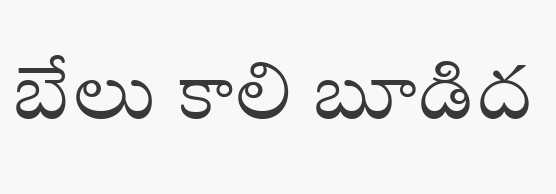బేలు కాలి బూడిద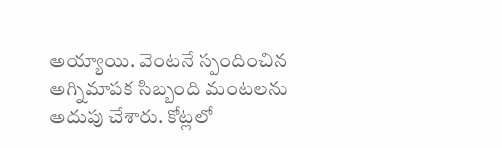అయ్యాయి. వెంటనే స్పందించిన అగ్నిమాపక సిబ్బంది మంటలను అదుపు చేశారు. కోట్లలో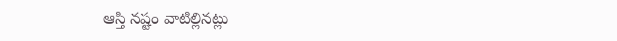ఆస్తి నష్టం వాటిల్లినట్లు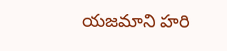యజమాని హరి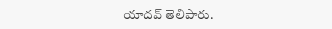యాదవ్ తెలిపారు.